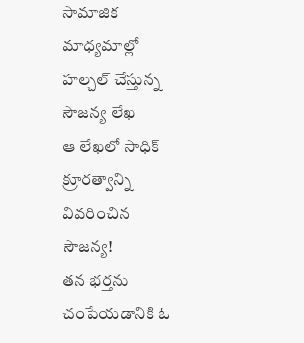సామాజిక మాధ్యమాల్లో హల్చల్ చేస్తున్న సౌజన్య లేఖ
ఆ లేఖలో సాధిక్ క్రూరత్వాన్ని వివరించిన సౌజన్య!
తన భర్తను చంపేయడానికి ఓ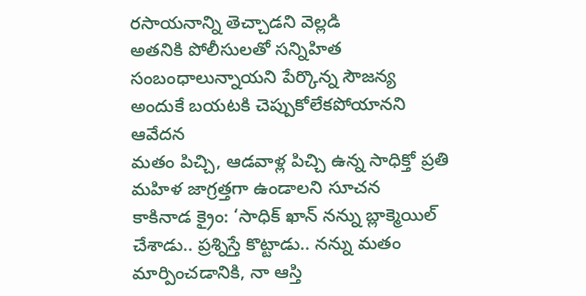రసాయనాన్ని తెచ్చాడని వెల్లడి
అతనికి పోలీసులతో సన్నిహిత సంబంధాలున్నాయని పేర్కొన్న సౌజన్య
అందుకే బయటకి చెప్పుకోలేకపోయానని ఆవేదన
మతం పిచ్చి, ఆడవాళ్ల పిచ్చి ఉన్న సాధిక్తో ప్రతి మహిళ జాగ్రత్తగా ఉండాలని సూచన
కాకినాడ క్రైం: ‘సాధిక్ ఖాన్ నన్ను బ్లాక్మెయిల్ చేశాడు.. ప్రశ్నిస్తే కొట్టాడు.. నన్ను మతం మార్పించడానికి, నా ఆస్తి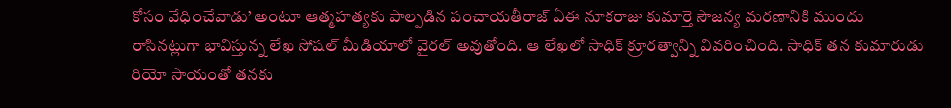కోసం వేధించేవాడు’ అంటూ ఆత్మహత్యకు పాల్పడిన పంచాయతీరాజ్ ఏఈ నూకరాజు కుమార్తె సౌజన్య మరణానికి ముందు రాసినట్లుగా భావిస్తున్న లేఖ సోషల్ మీడియాలో వైరల్ అవుతోంది. ఆ లేఖలో సాధిక్ క్రూరత్వాన్ని వివరించింది. సాధిక్ తన కుమారుడు రియో సాయంతో తనకు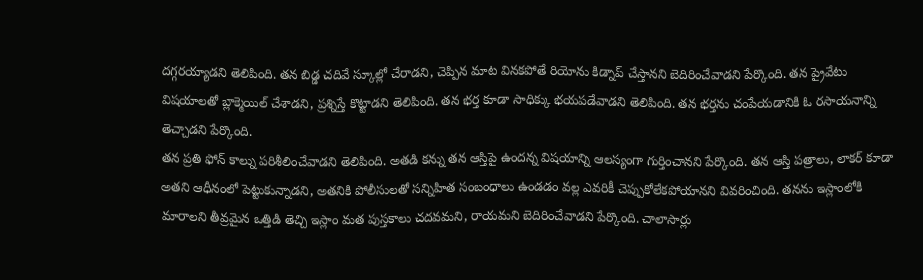దగ్గరయ్యాడని తెలిపింది. తన బిడ్డ చదివే స్కూల్లో చేరాడని, చెప్పిన మాట వినకపోతే రియోను కిడ్నాప్ చేస్తానని బెదిరించేవాడని పేర్కొంది. తన ప్రైవేటు విషయాలతో బ్లాక్మెయిల్ చేశాడని, ప్రశ్నిస్తే కొట్టాడని తెలిపింది. తన భర్త కూడా సాధిక్కు భయపడేవాడని తెలిపింది. తన భర్తను చంపేయడానికి ఓ రసాయనాన్ని తెచ్చాడని పేర్కొంది.
తన ప్రతి ఫోన్ కాల్ను పరిశీలించేవాడని తెలిపింది. అతడి కన్ను తన ఆస్తిపై ఉందన్న విషయాన్ని ఆలస్యంగా గుర్తించానని పేర్కొంది. తన ఆస్తి పత్రాలు, లాకర్ కూడా అతని ఆధీనంలో పెట్టుకున్నాడని, అతనికి పోలీసులతో సన్నిహిత సంబంధాలు ఉండడం వల్ల ఎవరికీ చెప్పుకోలేకపోయానని వివరించింది. తనను ఇస్లాంలోకి మారాలని తీవ్రమైన ఒత్తిడి తెచ్చి ఇస్లాం మత పుస్తకాలు చదవమని, రాయమని బెదిరించేవాడని పేర్కొంది. చాలాసార్లు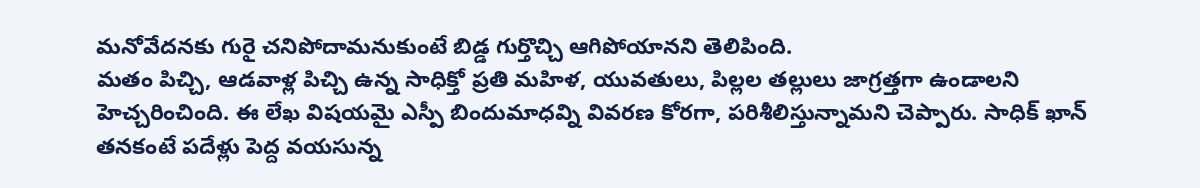మనోవేదనకు గురై చనిపోదామనుకుంటే బిడ్డ గుర్తొచ్చి ఆగిపోయానని తెలిపింది.
మతం పిచ్చి, ఆడవాళ్ల పిచ్చి ఉన్న సాధిక్తో ప్రతి మహిళ, యువతులు, పిల్లల తల్లులు జాగ్రత్తగా ఉండాలని హెచ్చరించింది. ఈ లేఖ విషయమై ఎస్పీ బిందుమాధవ్ని వివరణ కోరగా, పరిశీలిస్తున్నామని చెప్పారు. సాధిక్ ఖాన్ తనకంటే పదేళ్లు పెద్ద వయసున్న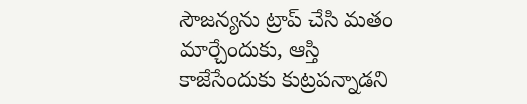సౌజన్యను ట్రాప్ చేసి మతం మార్చేందుకు, ఆస్తి కాజేసేందుకు కుట్రపన్నాడని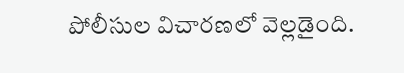పోలీసుల విచారణలో వెల్లడైంది.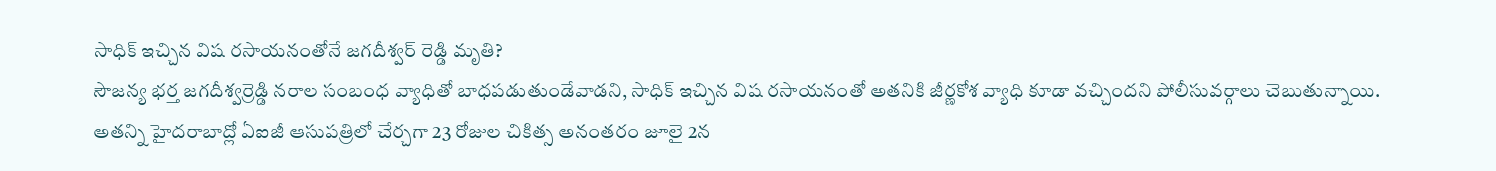సాధిక్ ఇచ్చిన విష రసాయనంతోనే జగదీశ్వర్ రెడ్డి మృతి?
సౌజన్య భర్త జగదీశ్వర్రెడ్డి నరాల సంబంధ వ్యాధితో బాధపడుతుండేవాడని, సాధిక్ ఇచ్చిన విష రసాయనంతో అతనికి జీర్ణకోశ వ్యాధి కూడా వచ్చిందని పోలీసువర్గాలు చెబుతున్నాయి. అతన్ని హైదరాబాద్లో ఏఐజీ ఆసుపత్రిలో చేర్చగా 23 రోజుల చికిత్స అనంతరం జూలై 2న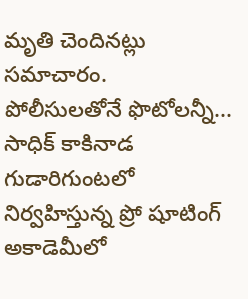మృతి చెందినట్లు సమాచారం.
పోలీసులతోనే ఫొటోలన్నీ...
సాధిక్ కాకినాడ గుడారిగుంటలో నిర్వహిస్తున్న ప్రో షూటింగ్ అకాడెమీలో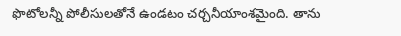ఫొటోలన్నీ పోలీసులతోనే ఉండటం చర్చనీయాంశమైంది. తాను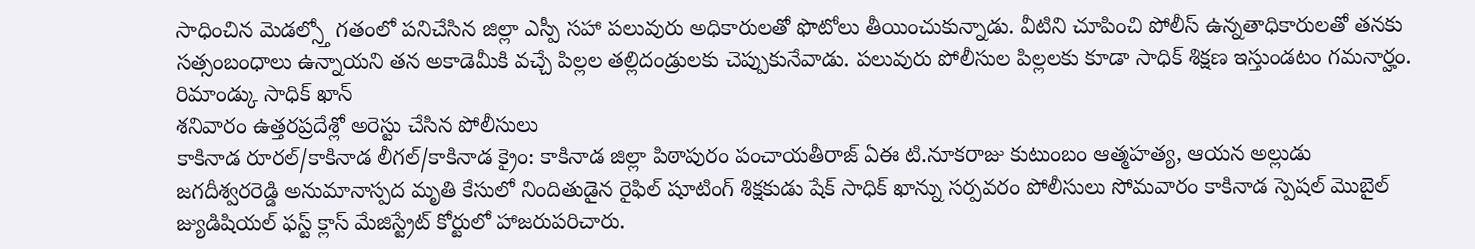సాధించిన మెడల్స్తో గతంలో పనిచేసిన జిల్లా ఎస్పీ సహా పలువురు అధికారులతో ఫొటోలు తీయించుకున్నాడు. వీటిని చూపించి పోలీస్ ఉన్నతాధికారులతో తనకు సత్సంబంధాలు ఉన్నాయని తన అకాడెమీకి వచ్చే పిల్లల తల్లిదండ్రులకు చెప్పుకునేవాడు. పలువురు పోలీసుల పిల్లలకు కూడా సాధిక్ శిక్షణ ఇస్తుండటం గమనార్హం.
రిమాండ్కు సాధిక్ ఖాన్
శనివారం ఉత్తరప్రదేశ్లో అరెస్టు చేసిన పోలీసులు
కాకినాడ రూరల్/కాకినాడ లీగల్/కాకినాడ క్రైం: కాకినాడ జిల్లా పిఠాపురం పంచాయతీరాజ్ ఏఈ టి.నూకరాజు కుటుంబం ఆత్మహత్య, ఆయన అల్లుడు జగదీశ్వరరెడ్డి అనుమానాస్పద మృతి కేసులో నిందితుడైన రైఫిల్ షూటింగ్ శిక్షకుడు షేక్ సాధిక్ ఖాన్ను సర్పవరం పోలీసులు సోమవారం కాకినాడ స్పెషల్ మొబైల్ జ్యుడిషియల్ ఫస్ట్ క్లాస్ మేజిస్ట్రేట్ కోర్టులో హాజరుపరిచారు.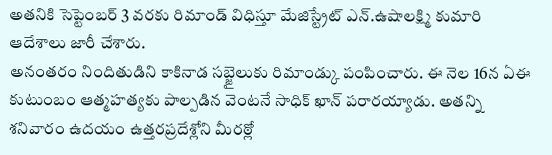అతనికి సెప్టెంబర్ 3 వరకు రిమాండ్ విధిస్తూ మేజిస్ట్రేట్ ఎన్.ఉషాలక్ష్మి కుమారి ఆదేశాలు జారీ చేశారు.
అనంతరం నిందితుడిని కాకినాడ సబ్జైలుకు రిమాండ్కు పంపించారు. ఈ నెల 16న ఏఈ కుటుంబం ఆత్మహత్యకు పాల్పడిన వెంటనే సాధిక్ ఖాన్ పరారయ్యాడు. అతన్ని శనివారం ఉదయం ఉత్తరప్రదేశ్లోని మీరఠ్లో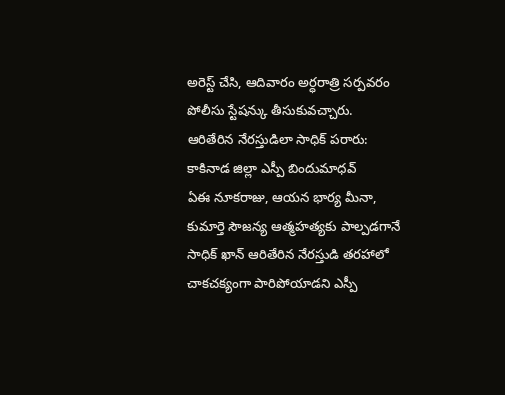అరెస్ట్ చేసి, ఆదివారం అర్ధరాత్రి సర్పవరం పోలీసు స్టేషన్కు తీసుకువచ్చారు.
ఆరితేరిన నేరస్తుడిలా సాధిక్ పరారు: కాకినాడ జిల్లా ఎస్పీ బిందుమాధవ్
ఏఈ నూకరాజు, ఆయన భార్య మీనా, కుమార్తె సౌజన్య ఆత్మహత్యకు పాల్పడగానే సాధిక్ ఖాన్ ఆరితేరిన నేరస్తుడి తరహాలో చాకచక్యంగా పారిపోయాడని ఎస్పీ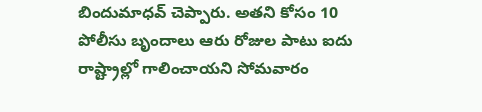బిందుమాధవ్ చెప్పారు. అతని కోసం 10 పోలీసు బృందాలు ఆరు రోజుల పాటు ఐదు రాష్ట్రాల్లో గాలించాయని సోమవారం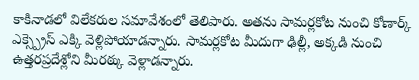కాకినాడలో విలేకరుల సమావేశంలో తెలిపారు. అతను సామర్లకోట నుంచి కోణార్క్ ఎక్స్ప్రెస్ ఎక్కి వెళ్లిపోయాడన్నారు. సామర్లకోట మీదుగా ఢిల్లీ, అక్కడి నుంచి ఉత్తరప్రదేశ్లోని మీరఠ్కు వెళ్లాడన్నారు.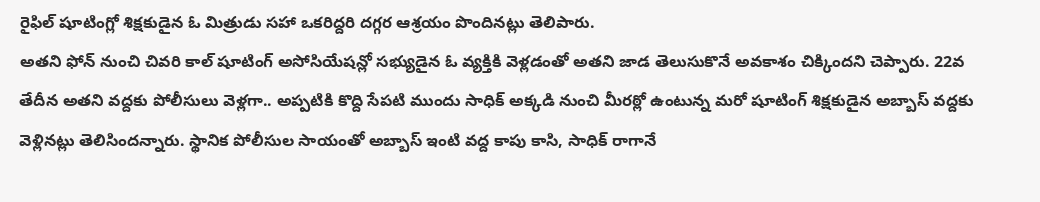రైఫిల్ షూటింగ్లో శిక్షకుడైన ఓ మిత్రుడు సహా ఒకరిద్దరి దగ్గర ఆశ్రయం పొందినట్లు తెలిపారు.
అతని ఫోన్ నుంచి చివరి కాల్ షూటింగ్ అసోసియేషన్లో సభ్యుడైన ఓ వ్యక్తికి వెళ్లడంతో అతని జాడ తెలుసుకొనే అవకాశం చిక్కిందని చెప్పారు. 22వ తేదీన అతని వద్దకు పోలీసులు వెళ్లగా.. అప్పటికి కొద్ది సేపటి ముందు సాధిక్ అక్కడి నుంచి మీరఠ్లో ఉంటున్న మరో షూటింగ్ శిక్షకుడైన అబ్బాస్ వద్దకు వెళ్లినట్లు తెలిసిందన్నారు. స్థానిక పోలీసుల సాయంతో అబ్బాస్ ఇంటి వద్ద కాపు కాసి, సాధిక్ రాగానే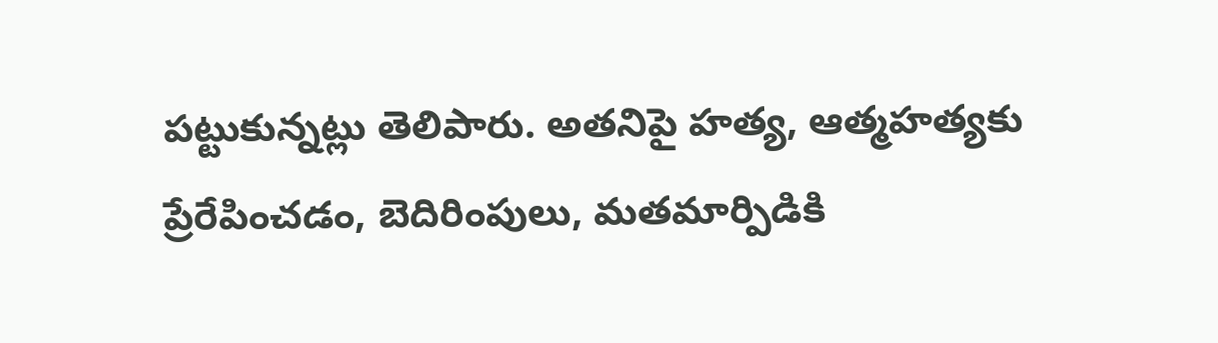పట్టుకున్నట్లు తెలిపారు. అతనిపై హత్య, ఆత్మహత్యకు ప్రేరేపించడం, బెదిరింపులు, మతమార్పిడికి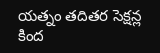యత్నం తదితర సెక్షన్ల కింద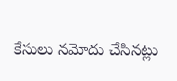కేసులు నమోదు చేసినట్లు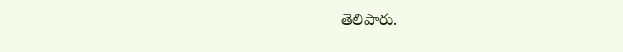తెలిపారు.